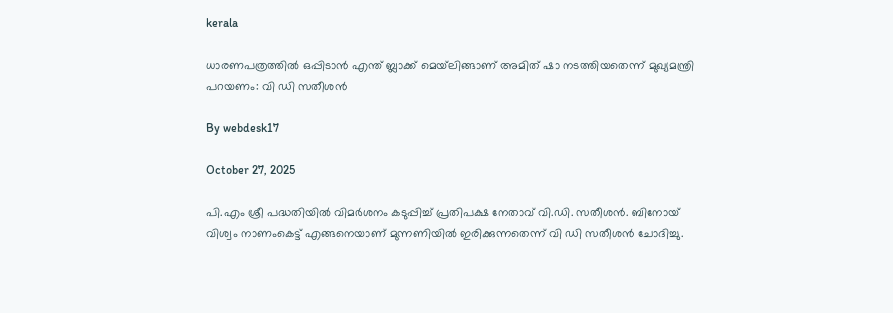kerala

ധാരണപത്രത്തില്‍ ഒപ്പിടാന്‍ എന്ത് ബ്ലാക്ക് മെയ്‌ലിങ്ങാണ് അമിത് ഷാ നടത്തിയതെന്ന് മുഖ്യമന്ത്രി പറയണം: വി ഡി സതീശന്‍

By webdesk17

October 27, 2025

പി.എം ശ്രീ പദ്ധതിയില്‍ വിമര്‍ശനം കടുപ്പിച്ച് പ്രതിപക്ഷ നേതാവ് വി.ഡി. സതീശന്‍. ബിനോയ് വിശ്വം നാണംകെട്ട് എങ്ങനെയാണ് മുന്നണിയില്‍ ഇരിക്കുന്നതെന്ന് വി ഡി സതീശന്‍ ചോദിച്ചു.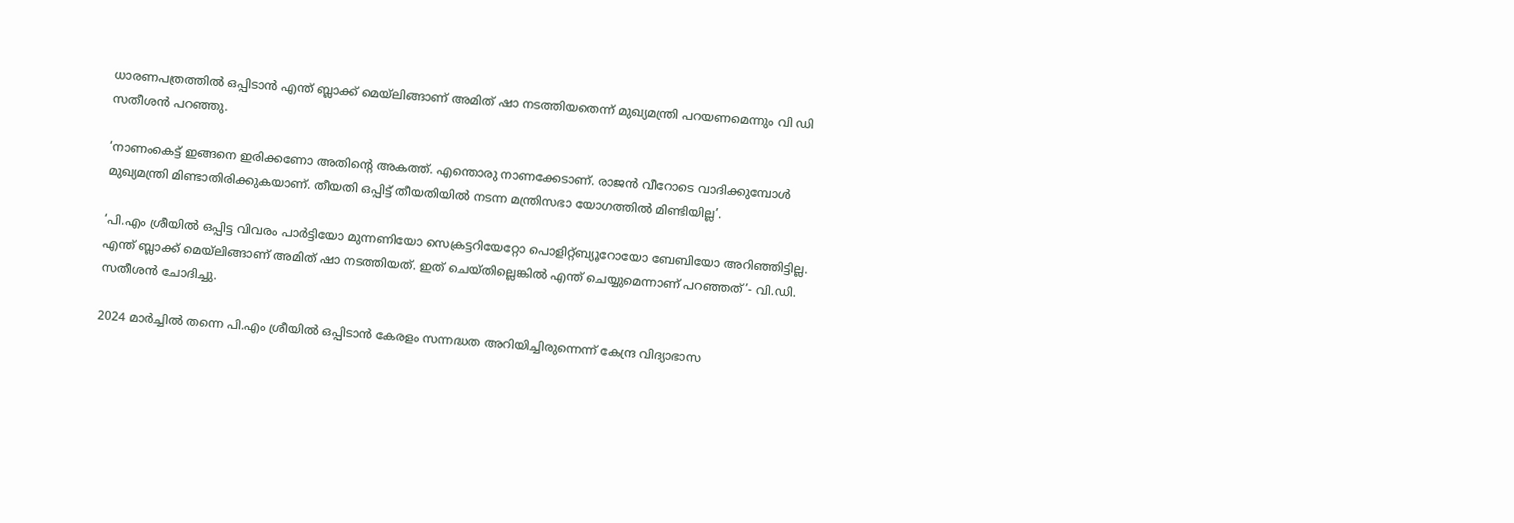ധാരണപത്രത്തില്‍ ഒപ്പിടാന്‍ എന്ത് ബ്ലാക്ക് മെയ്‌ലിങ്ങാണ് അമിത് ഷാ നടത്തിയതെന്ന് മുഖ്യമന്ത്രി പറയണമെന്നും വി ഡി സതീശന്‍ പറഞ്ഞു.

‘നാണംകെട്ട് ഇങ്ങനെ ഇരിക്കണോ അതിന്റെ അകത്ത്. എന്തൊരു നാണക്കേടാണ്. രാജന്‍ വീറോടെ വാദിക്കുമ്പോള്‍ മുഖ്യമന്ത്രി മിണ്ടാതിരിക്കുകയാണ്. തീയതി ഒപ്പിട്ട് തീയതിയില്‍ നടന്ന മന്ത്രിസഭാ യോഗത്തില്‍ മിണ്ടിയില്ല’.

‘പി.എം ശ്രീയില്‍ ഒപ്പിട്ട വിവരം പാര്‍ട്ടിയോ മുന്നണിയോ സെക്രട്ടറിയേറ്റോ പൊളിറ്റ്ബ്യൂറോയോ ബേബിയോ അറിഞ്ഞിട്ടില്ല. എന്ത് ബ്ലാക്ക് മെയ്‌ലിങ്ങാണ് അമിത് ഷാ നടത്തിയത്. ഇത് ചെയ്തില്ലെങ്കില്‍ എന്ത് ചെയ്യുമെന്നാണ് പറഞ്ഞത്’- വി.ഡി. സതീശന്‍ ചോദിച്ചു.

2024 മാര്‍ച്ചില്‍ തന്നെ പി.എം ശ്രീയില്‍ ഒപ്പിടാന്‍ കേരളം സന്നദ്ധത അറിയിച്ചിരുന്നെന്ന് കേന്ദ്ര വിദ്യാഭാസ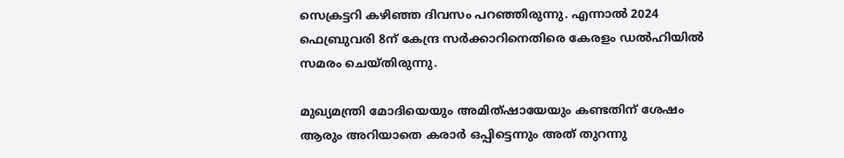സെക്രട്ടറി കഴിഞ്ഞ ദിവസം പറഞ്ഞിരുന്നു. എന്നാല്‍ 2024 ഫെബ്രുവരി 8ന് കേന്ദ്ര സര്‍ക്കാറിനെതിരെ കേരളം ഡല്‍ഹിയില്‍ സമരം ചെയ്തിരുന്നു.

മുഖ്യമന്ത്രി മോദിയെയും അമിത്ഷായേയും കണ്ടതിന് ശേഷം ആരും അറിയാതെ കരാര്‍ ഒപ്പിട്ടെന്നും അത് തുറന്നു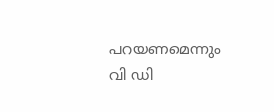പറയണമെന്നും വി ഡി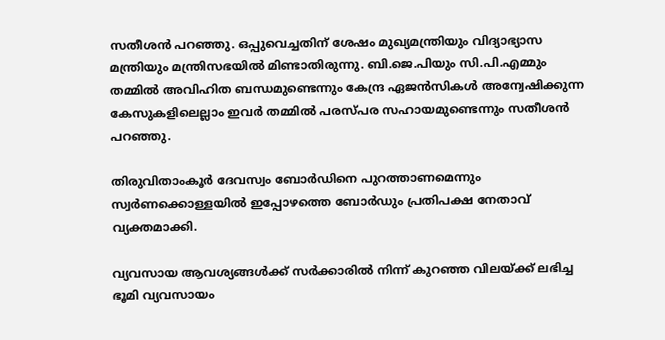സതീശന്‍ പറഞ്ഞു. ഒപ്പുവെച്ചതിന് ശേഷം മുഖ്യമന്ത്രിയും വിദ്യാഭ്യാസ മന്ത്രിയും മന്ത്രിസഭയില്‍ മിണ്ടാതിരുന്നു. ബി.ജെ.പിയും സി.പി.എമ്മും തമ്മില്‍ അവിഹിത ബന്ധമുണ്ടെന്നും കേന്ദ്ര ഏജന്‍സികള്‍ അന്വേഷിക്കുന്ന കേസുകളിലെല്ലാം ഇവര്‍ തമ്മില്‍ പരസ്പര സഹായമുണ്ടെന്നും സതീശന്‍ പറഞ്ഞു.

തിരുവിതാംകൂര്‍ ദേവസ്വം ബോര്‍ഡിനെ പുറത്താണമെന്നും സ്വര്‍ണക്കൊള്ളയില്‍ ഇപ്പോഴത്തെ ബോര്‍ഡും പ്രതിപക്ഷ നേതാവ് വ്യക്തമാക്കി.

വ്യവസായ ആവശ്യങ്ങള്‍ക്ക് സര്‍ക്കാരില്‍ നിന്ന് കുറഞ്ഞ വിലയ്ക്ക് ലഭിച്ച ഭൂമി വ്യവസായം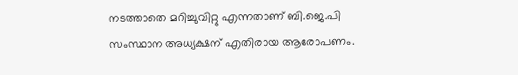നടത്താതെ മറിച്ചുവിറ്റു എന്നതാണ് ബി.ജെ.പി സംസ്ഥാന അധ്യക്ഷന് എതിരായ ആരോപണം.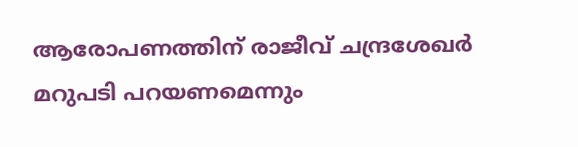ആരോപണത്തിന് രാജീവ് ചന്ദ്രശേഖര്‍ മറുപടി പറയണമെന്നും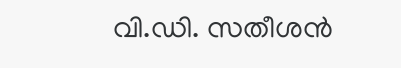വി.ഡി. സതീശന്‍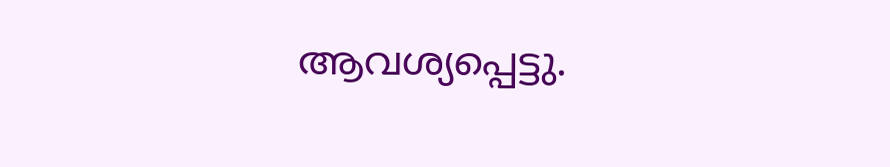ആവശ്യപ്പെട്ടു.